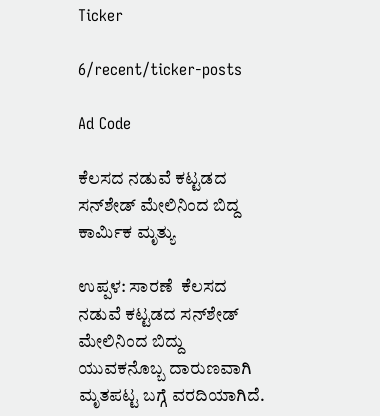Ticker

6/recent/ticker-posts

Ad Code

ಕೆಲಸದ ನಡುವೆ ಕಟ್ಟಡದ ಸನ್‌ಶೇಡ್ ಮೇಲಿನಿಂದ ಬಿದ್ದ ಕಾರ್ಮಿಕ ಮೃತ್ಯು

ಉಪ್ಪಳ: ಸಾರಣೆ  ಕೆಲಸದ ನಡುವೆ ಕಟ್ಟಡದ ಸನ್‌ಶೇಡ್ ಮೇಲಿನಿಂದ ಬಿದ್ದು ಯುವಕನೊಬ್ಬ ದಾರುಣವಾಗಿ  ಮೃತಪಟ್ಟ ಬಗ್ಗೆ ವರದಿಯಾಗಿದೆ.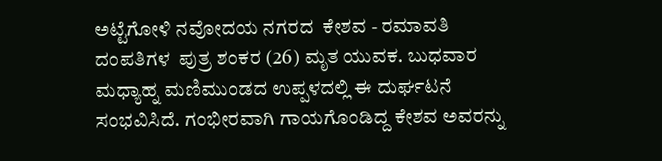ಅಟ್ಟೆಗೋಳಿ ನವೋದಯ ನಗರದ  ಕೇಶವ - ರಮಾವತಿ ದಂಪತಿಗಳ  ಪುತ್ರ ಶಂಕರ (26) ಮೃತ ಯುವಕ. ಬುಧವಾರ ಮಧ್ಯಾಹ್ನ ಮಣಿಮುಂಡದ ಉಪ್ಪಳದಲ್ಲಿ ಈ ದುರ್ಘಟನೆ ಸಂಭವಿಸಿದೆ. ಗಂಭೀರವಾಗಿ ಗಾಯಗೊಂಡಿದ್ದ ಕೇಶವ ಅವರನ್ನು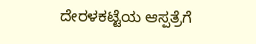ದೇರಳಕಟ್ಟೆಯ ಆಸ್ಪತ್ರೆಗೆ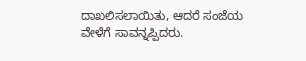ದಾಖಲಿಸಲಾಯಿತು, ಆದರೆ ಸಂಜೆಯ ವೇಳೆಗೆ ಸಾವನ್ನಪ್ಪಿದರು.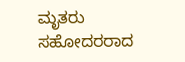ಮೃತರು ಸಹೋದರರಾದ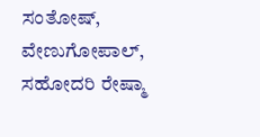ಸಂತೋಷ್, ವೇಣುಗೋಪಾಲ್, ಸಹೋದರಿ ರೇಷ್ಮಾ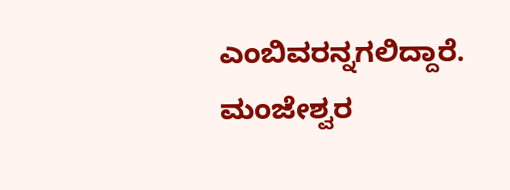ಎಂಬಿವರನ್ನಗಲಿದ್ದಾರೆ. ಮಂಜೇಶ್ವರ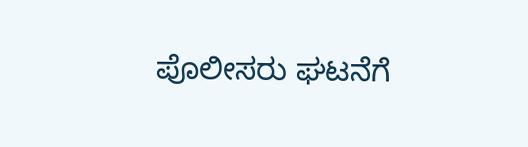ಪೊಲೀಸರು ಘಟನೆಗೆ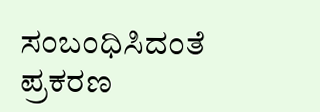ಸಂಬಂಧಿಸಿದಂತೆ ಪ್ರಕರಣ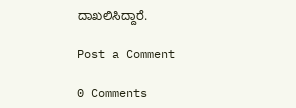ದಾಖಲಿಸಿದ್ದಾರೆ.

Post a Comment

0 Comments